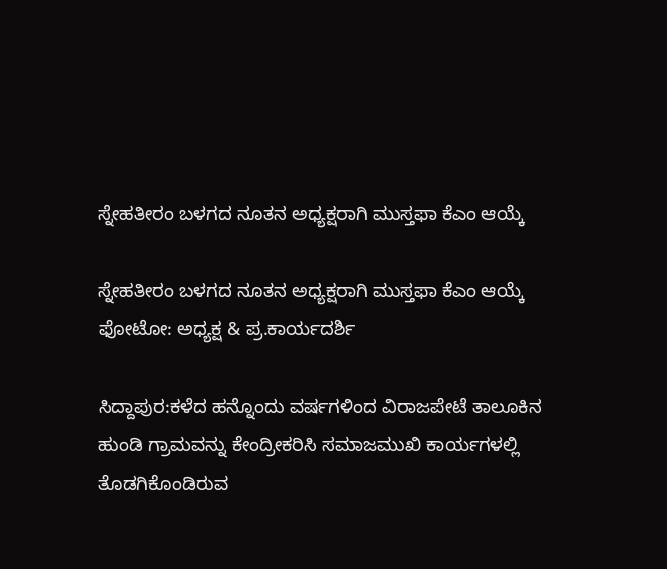ಸ್ನೇಹತೀರಂ ಬಳಗದ ನೂತನ ಅಧ್ಯಕ್ಷರಾಗಿ ಮುಸ್ತಫಾ ಕೆಎಂ ಆಯ್ಕೆ

ಸ್ನೇಹತೀರಂ ಬಳಗದ ನೂತನ ಅಧ್ಯಕ್ಷರಾಗಿ ಮುಸ್ತಫಾ ಕೆಎಂ ಆಯ್ಕೆ
ಫೋಟೋ: ಅಧ್ಯಕ್ಷ & ಪ್ರ.ಕಾರ್ಯದರ್ಶಿ

ಸಿದ್ದಾಪುರ:ಕಳೆದ ಹನ್ನೊಂದು ವರ್ಷಗಳಿಂದ ವಿರಾಜಪೇಟೆ ತಾಲೂಕಿನ ಹುಂಡಿ ಗ್ರಾಮವನ್ನು ಕೇಂದ್ರೀಕರಿಸಿ ಸಮಾಜಮುಖಿ ಕಾರ್ಯಗಳಲ್ಲಿ ತೊಡಗಿಕೊಂಡಿರುವ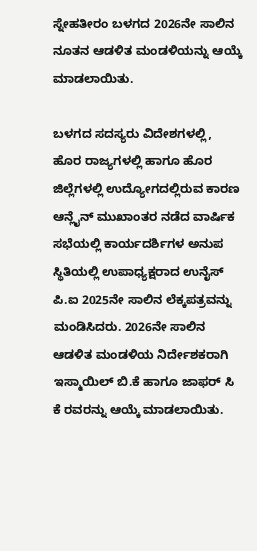ಸ್ನೇಹತೀರಂ ಬಳಗದ 2026ನೇ ಸಾಲಿನ ನೂತನ ಆಡಳಿತ ಮಂಡಳಿಯನ್ನು ಆಯ್ಕೆ ಮಾಡಲಾಯಿತು.

ಬಳಗದ ಸದಸ್ಯರು ವಿದೇಶಗಳಲ್ಲಿ, ಹೊರ ರಾಜ್ಯಗಳಲ್ಲಿ ಹಾಗೂ ಹೊರ ಜಿಲ್ಲೆಗಳಲ್ಲಿ ಉದ್ಯೋಗದಲ್ಲಿರುವ ಕಾರಣ ಆನ್ಲೈನ್ ಮುಖಾಂತರ ನಡೆದ ವಾರ್ಷಿಕ ಸಭೆಯಲ್ಲಿ ಕಾರ್ಯದರ್ಶಿಗಳ ಅನುಪ ಸ್ಥಿತಿಯಲ್ಲಿ ಉಪಾಧ್ಯಕ್ಷರಾದ ಉನೈಸ್ ಪಿ.ಐ 2025ನೇ ಸಾಲಿನ ಲೆಕ್ಕಪತ್ರವನ್ನು ಮಂಡಿಸಿದರು. 2026ನೇ ಸಾಲಿನ ಆಡಳಿತ ಮಂಡಳಿಯ ನಿರ್ದೇಶಕರಾಗಿ ಇಸ್ಮಾಯಿಲ್ ಬಿ.ಕೆ ಹಾಗೂ ಜಾಫರ್ ಸಿ ಕೆ ರವರನ್ನು ಆಯ್ಕೆ ಮಾಡಲಾಯಿತು.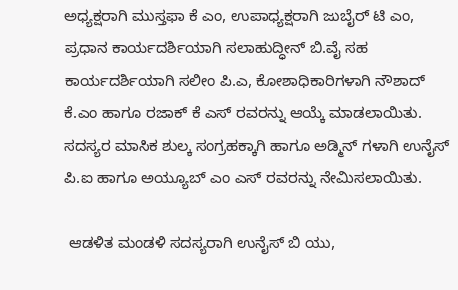ಅಧ್ಯಕ್ಷರಾಗಿ ಮುಸ್ತಫಾ ಕೆ ಎಂ, ಉಪಾಧ್ಯಕ್ಷರಾಗಿ ಜುಬೈರ್ ಟಿ ಎಂ, ಪ್ರಧಾನ ಕಾರ್ಯದರ್ಶಿಯಾಗಿ ಸಲಾಹುದ್ಧೀನ್ ಬಿ.ವೈ ಸಹ ಕಾರ್ಯದರ್ಶಿಯಾಗಿ ಸಲೀಂ ಪಿ.ಎ, ಕೋಶಾಧಿಕಾರಿಗಳಾಗಿ ನೌಶಾದ್ ಕೆ.ಎಂ ಹಾಗೂ ರಜಾಕ್ ಕೆ ಎಸ್ ರವರನ್ನು ಆಯ್ಕೆ ಮಾಡಲಾಯಿತು. ಸದಸ್ಯರ ಮಾಸಿಕ ಶುಲ್ಕ ಸಂಗ್ರಹಕ್ಕಾಗಿ ಹಾಗೂ ಅಡ್ಮಿನ್ ಗಳಾಗಿ ಉನೈಸ್ ಪಿ.ಐ ಹಾಗೂ ಅಯ್ಯೂಬ್ ಎಂ ಎಸ್ ರವರನ್ನು ನೇಮಿಸಲಾಯಿತು.

 ಆಡಳಿತ ಮಂಡಳಿ ಸದಸ್ಯರಾಗಿ ಉನೈಸ್ ಬಿ ಯು,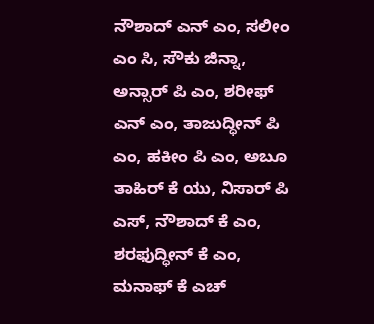ನೌಶಾದ್ ಎನ್ ಎಂ, ಸಲೀಂ ಎಂ ಸಿ, ಸೌಕು ಜಿನ್ನಾ, ಅನ್ಸಾರ್ ಪಿ ಎಂ, ಶರೀಫ್ ಎನ್ ಎಂ, ತಾಜುದ್ಧೀನ್ ಪಿ ಎಂ, ಹಕೀಂ ಪಿ ಎಂ, ಅಬೂ ತಾಹಿರ್ ಕೆ ಯು, ನಿಸಾರ್ ಪಿ ಎಸ್, ನೌಶಾದ್ ಕೆ ಎಂ, ಶರಫುದ್ಧೀನ್ ಕೆ ಎಂ, ಮನಾಫ್ ಕೆ ಎಚ್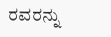ರವರನ್ನು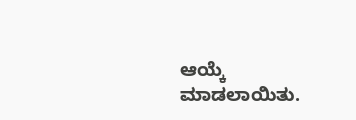ಆಯ್ಕೆ ಮಾಡಲಾಯಿತು.